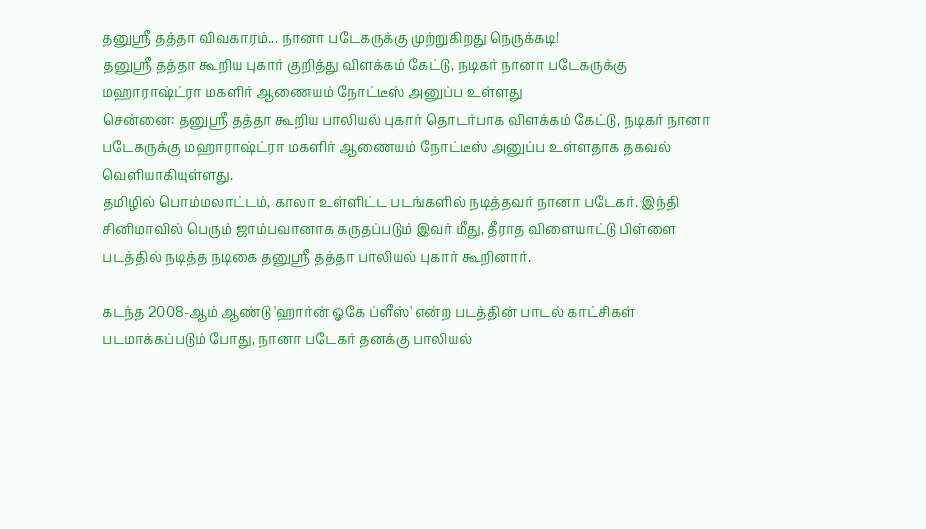தனுஸ்ரீ தத்தா விவகாரம்... நானா படேகருக்கு முற்றுகிறது நெருக்கடி!
தனுஸ்ரீ தத்தா கூறிய புகார் குறித்து விளக்கம் கேட்டு, நடிகர் நானா படேகருக்கு மஹாராஷ்ட்ரா மகளிர் ஆணையம் நோட்டீஸ் அனுப்ப உள்ளது
சென்னை: தனுஸ்ரீ தத்தா கூறிய பாலியல் புகார் தொடர்பாக விளக்கம் கேட்டு, நடிகர் நானா படேகருக்கு மஹாராஷ்ட்ரா மகளிர் ஆணையம் நோட்டீஸ் அனுப்ப உள்ளதாக தகவல் வெளியாகியுள்ளது.
தமிழில் பொம்மலாட்டம், காலா உள்ளிட்ட படங்களில் நடித்தவர் நானா படேகர். இந்தி சினிமாவில் பெரும் ஜாம்பவானாக கருதப்படும் இவர் மீது, தீராத விளையாட்டு பிள்ளை படத்தில் நடித்த நடிகை தனுஸ்ரீ தத்தா பாலியல் புகார் கூறினார்.

கடந்த 2008-ஆம் ஆண்டு 'ஹார்ன் ஓகே ப்ளீஸ்' என்ற படத்தின் பாடல் காட்சிகள் படமாக்கப்படும் போது, நானா படேகர் தனக்கு பாலியல்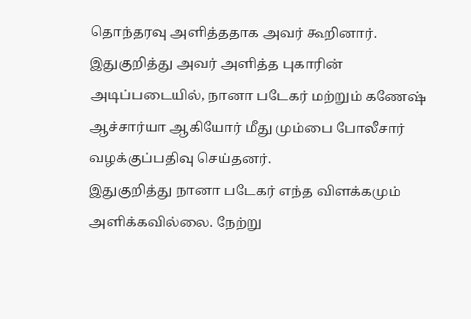தொந்தரவு அளித்ததாக அவர் கூறினார். இதுகுறித்து அவர் அளித்த புகாரின் அடிப்படையில், நானா படேகர் மற்றும் கணேஷ் ஆச்சார்யா ஆகியோர் மீது மும்பை போலீசார் வழக்குப்பதிவு செய்தனர்.
இதுகுறித்து நானா படேகர் எந்த விளக்கமும் அளிக்கவில்லை. நேற்று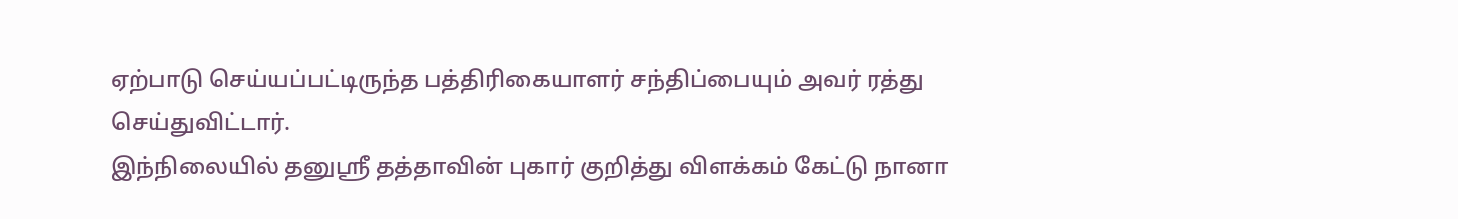ஏற்பாடு செய்யப்பட்டிருந்த பத்திரிகையாளர் சந்திப்பையும் அவர் ரத்து செய்துவிட்டார்.
இந்நிலையில் தனுஸ்ரீ தத்தாவின் புகார் குறித்து விளக்கம் கேட்டு நானா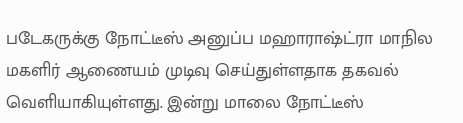படேகருக்கு நோட்டீஸ் அனுப்ப மஹாராஷ்ட்ரா மாநில மகளிர் ஆணையம் முடிவு செய்துள்ளதாக தகவல் வெளியாகியுள்ளது. இன்று மாலை நோட்டீஸ்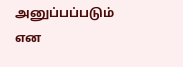அனுப்பப்படும் என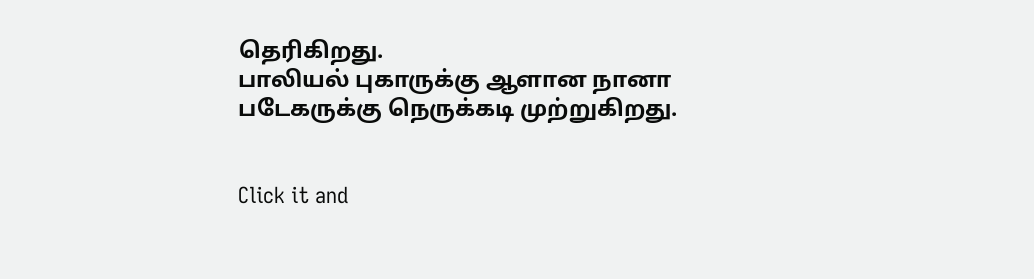தெரிகிறது.
பாலியல் புகாருக்கு ஆளான நானா படேகருக்கு நெருக்கடி முற்றுகிறது.


Click it and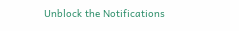Unblock the Notifications